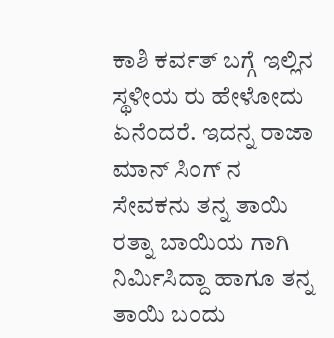ಕಾಶಿ ಕರ್ವತ್ ಬಗ್ಗೆ ಇಲ್ಲಿನ ಸ್ಥಳೀಯ ರು ಹೇಳೋದು ಏನೆಂದರೆ. ಇದನ್ನ ರಾಜಾ ಮಾನ್ ಸಿಂಗ್ ನ ಸೇವಕನು ತನ್ನ ತಾಯಿ ರತ್ನಾ ಬಾಯಿಯ ಗಾಗಿ ನಿರ್ಮಿಸಿದ್ದಾ ಹಾಗೂ ತನ್ನ ತಾಯಿ ಬಂದು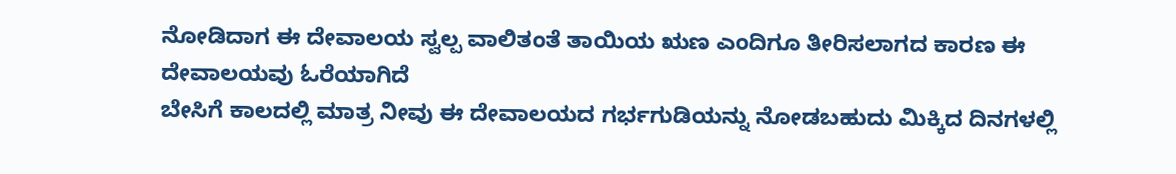ನೋಡಿದಾಗ ಈ ದೇವಾಲಯ ಸ್ವಲ್ಪ ವಾಲಿತಂತೆ ತಾಯಿಯ ಋಣ ಎಂದಿಗೂ ತೀರಿಸಲಾಗದ ಕಾರಣ ಈ ದೇವಾಲಯವು ಓರೆಯಾಗಿದೆ
ಬೇಸಿಗೆ ಕಾಲದಲ್ಲಿ ಮಾತ್ರ ನೀವು ಈ ದೇವಾಲಯದ ಗರ್ಭಗುಡಿಯನ್ನು ನೋಡಬಹುದು ಮಿಕ್ಕಿದ ದಿನಗಳಲ್ಲಿ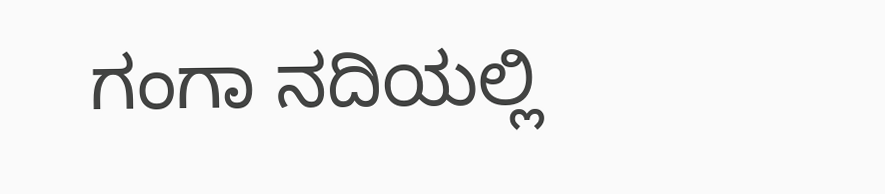ಗಂಗಾ ನದಿಯಲ್ಲಿ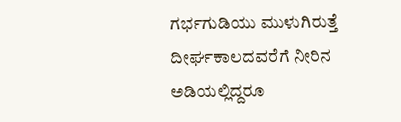ಗರ್ಭಗುಡಿಯು ಮುಳುಗಿರುತ್ತೆ
ದೀರ್ಘಕಾಲದವರೆಗೆ ನೀರಿನ ಅಡಿಯಲ್ಲಿದ್ದರೂ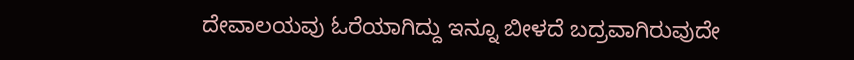ದೇವಾಲಯವು ಓರೆಯಾಗಿದ್ದು ಇನ್ನೂ ಬೀಳದೆ ಬದ್ರವಾಗಿರುವುದೇ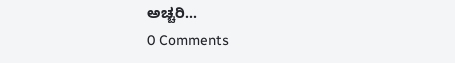ಅಚ್ಚರಿ...
0 Comments